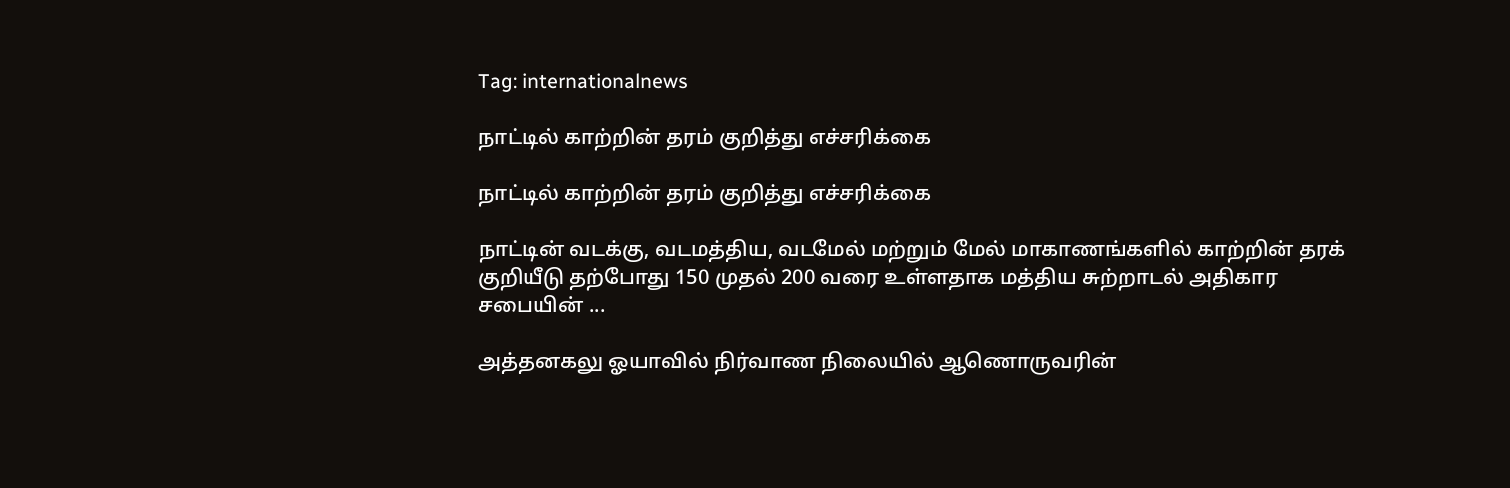Tag: internationalnews

நாட்டில் காற்றின் தரம் குறித்து எச்சரிக்கை

நாட்டில் காற்றின் தரம் குறித்து எச்சரிக்கை

நாட்டின் வடக்கு, வடமத்திய, வடமேல் மற்றும் மேல் மாகாணங்களில் காற்றின் தரக் குறியீடு தற்போது 150 முதல் 200 வரை உள்ளதாக மத்திய சுற்றாடல் அதிகார சபையின் ...

அத்தனகலு ஓயாவில் நிர்வாண நிலையில் ஆணொருவரின்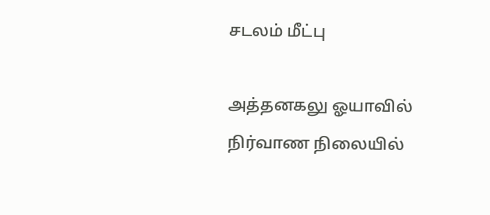சடலம் மீட்பு

அத்தனகலு ஓயாவில் நிர்வாண நிலையில்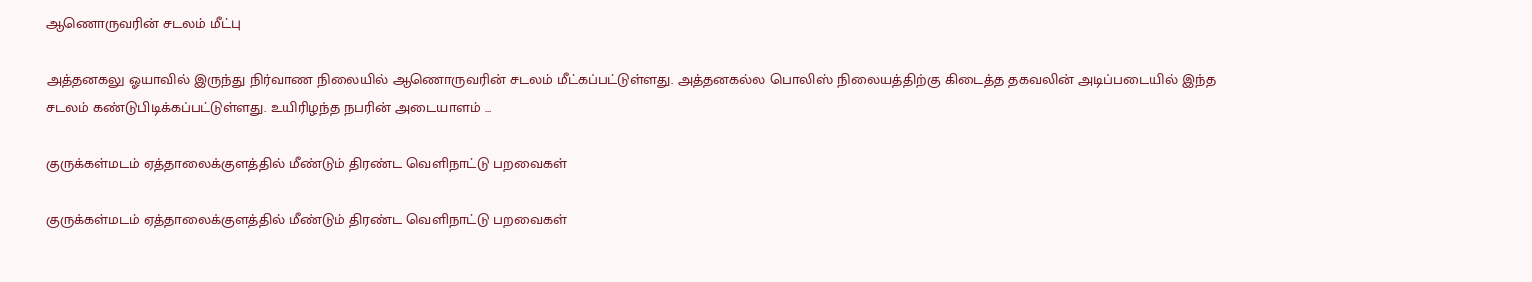ஆணொருவரின் சடலம் மீட்பு

அத்தனகலு ஓயாவில் இருந்து நிர்வாண நிலையில் ஆணொருவரின் சடலம் மீட்கப்பட்டுள்ளது. அத்தனகல்ல பொலிஸ் நிலையத்திற்கு கிடைத்த தகவலின் அடிப்படையில் இந்த சடலம் கண்டுபிடிக்கப்பட்டுள்ளது. உயிரிழந்த நபரின் அடையாளம் ...

குருக்கள்மடம் ஏத்தாலைக்குளத்தில் மீண்டும் திரண்ட வெளிநாட்டு பறவைகள்

குருக்கள்மடம் ஏத்தாலைக்குளத்தில் மீண்டும் திரண்ட வெளிநாட்டு பறவைகள்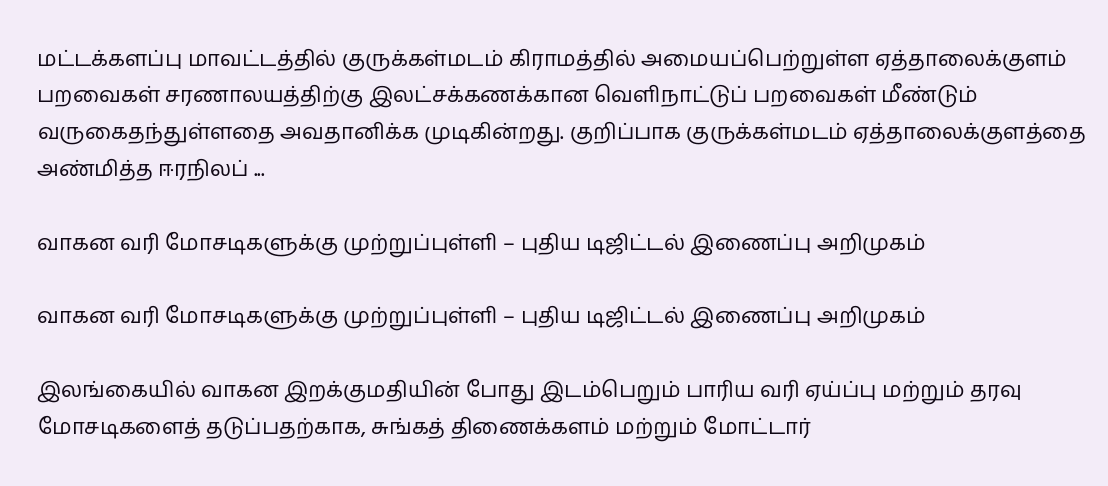மட்டக்களப்பு மாவட்டத்தில் குருக்கள்மடம் கிராமத்தில் அமையப்பெற்றுள்ள ஏத்தாலைக்குளம் பறவைகள் சரணாலயத்திற்கு இலட்சக்கணக்கான வெளிநாட்டுப் பறவைகள் மீண்டும் வருகைதந்துள்ளதை அவதானிக்க முடிகின்றது. குறிப்பாக குருக்கள்மடம் ஏத்தாலைக்குளத்தை அண்மித்த ஈரநிலப் ...

வாகன வரி மோசடிகளுக்கு முற்றுப்புள்ளி – புதிய டிஜிட்டல் இணைப்பு அறிமுகம்

வாகன வரி மோசடிகளுக்கு முற்றுப்புள்ளி – புதிய டிஜிட்டல் இணைப்பு அறிமுகம்

இலங்கையில் வாகன இறக்குமதியின் போது இடம்பெறும் பாரிய வரி ஏய்ப்பு மற்றும் தரவு மோசடிகளைத் தடுப்பதற்காக, சுங்கத் திணைக்களம் மற்றும் மோட்டார்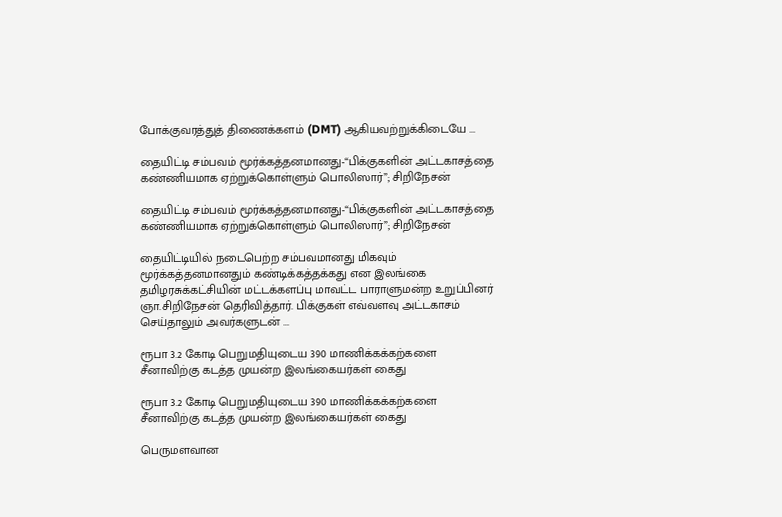போக்குவரத்துத் திணைக்களம் (DMT) ஆகியவற்றுக்கிடையே ...

தையிட்டி சம்பவம் மூர்க்கத்தனமானது-“பிக்குகளின் அட்டகாசத்தை கண்ணியமாக ஏற்றுக்கொள்ளும் பொலிஸார்”; சிறிநேசன்

தையிட்டி சம்பவம் மூர்க்கத்தனமானது-“பிக்குகளின் அட்டகாசத்தை கண்ணியமாக ஏற்றுக்கொள்ளும் பொலிஸார்”; சிறிநேசன்

தையிட்டியில் நடைபெற்ற சம்பவமானது மிகவும் மூர்க்கத்தனமானதும் கண்டிக்கத்தக்கது என இலங்கை தமிழரசுக்கட்சியின் மட்டக்களப்பு மாவட்ட பாராளுமன்ற உறுப்பினர் ஞா.சிறிநேசன் தெரிவித்தார். பிக்குகள் எவ்வளவு அட்டகாசம் செய்தாலும் அவர்களுடன் ...

ரூபா 3.2 கோடி பெறுமதியுடைய 390 மாணிக்கக்கற்களை சீனாவிற்கு கடத்த முயன்ற இலங்கையர்கள் கைது

ரூபா 3.2 கோடி பெறுமதியுடைய 390 மாணிக்கக்கற்களை சீனாவிற்கு கடத்த முயன்ற இலங்கையர்கள் கைது

பெருமளவான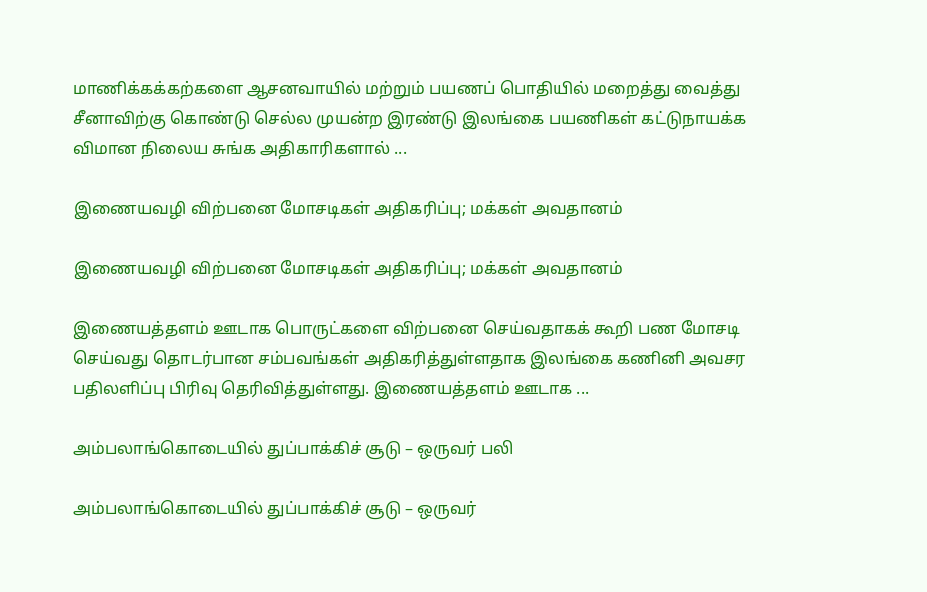மாணிக்கக்கற்களை ஆசனவாயில் மற்றும் பயணப் பொதியில் மறைத்து வைத்து சீனாவிற்கு கொண்டு செல்ல முயன்ற இரண்டு இலங்கை பயணிகள் கட்டுநாயக்க விமான நிலைய சுங்க அதிகாரிகளால் ...

இணையவழி விற்பனை மோசடிகள் அதிகரிப்பு; மக்கள் அவதானம்

இணையவழி விற்பனை மோசடிகள் அதிகரிப்பு; மக்கள் அவதானம்

இணையத்தளம் ஊடாக பொருட்களை விற்பனை செய்வதாகக் கூறி பண மோசடி செய்வது தொடர்பான சம்பவங்கள் அதிகரித்துள்ளதாக இலங்கை கணினி அவசர பதிலளிப்பு பிரிவு தெரிவித்துள்ளது. இணையத்தளம் ஊடாக ...

அம்பலாங்கொடையில் துப்பாக்கிச் சூடு – ஒருவர் பலி

அம்பலாங்கொடையில் துப்பாக்கிச் சூடு – ஒருவர்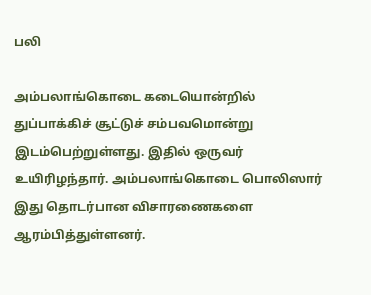பலி

அம்பலாங்கொடை கடையொன்றில் துப்பாக்கிச் சூட்டுச் சம்பவமொன்று இடம்பெற்றுள்ளது. இதில் ஒருவர் உயிரிழந்தார். அம்பலாங்கொடை பொலிஸார் இது தொடர்பான விசாரணைகளை ஆரம்பித்துள்ளனர்.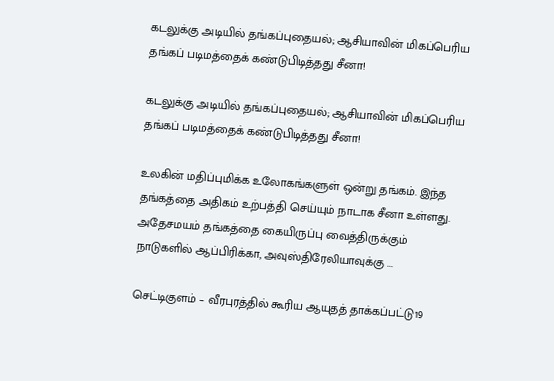கடலுக்கு அடியில் தங்கப்புதையல்; ஆசியாவின் மிகப்பெரிய தங்கப் படிமத்தைக் கண்டுபிடித்தது சீனா!

கடலுக்கு அடியில் தங்கப்புதையல்; ஆசியாவின் மிகப்பெரிய தங்கப் படிமத்தைக் கண்டுபிடித்தது சீனா!

உலகின் மதிப்புமிக்க உலோகங்களுள் ஒன்று தங்கம். இந்த தங்கத்தை அதிகம் உற்பத்தி செய்யும் நாடாக சீனா உள்ளது. அதேசமயம் தங்கத்தை கையிருப்பு வைத்திருக்கும் நாடுகளில் ஆப்பிரிக்கா, அவுஸ்திரேலியாவுக்கு ...

செட்டிகுளம் – வீரபுரத்தில் கூரிய ஆயுதத் தாக்கப்பட்டு19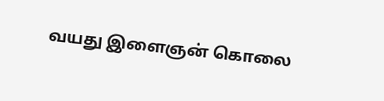வயது இளைஞன் கொலை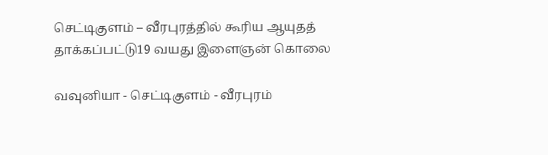செட்டிகுளம் – வீரபுரத்தில் கூரிய ஆயுதத் தாக்கப்பட்டு19 வயது இளைஞன் கொலை

வவுனியா - செட்டிகுளம் - வீரபுரம்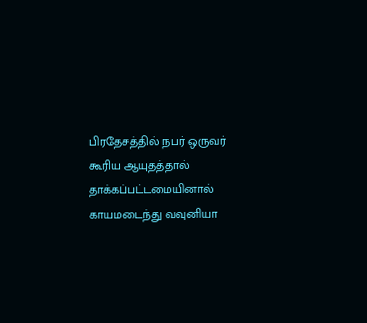பிரதேசத்தில் நபர் ஒருவர் கூரிய ஆயுதத்தால் தாக்கப்பட்டமையினால் காயமடைந்து வவுனியா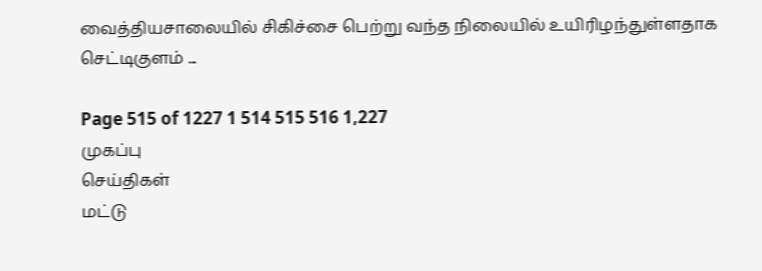வைத்தியசாலையில் சிகிச்சை பெற்று வந்த நிலையில் உயிரிழந்துள்ளதாக செட்டிகுளம் ...

Page 515 of 1227 1 514 515 516 1,227
முகப்பு
செய்திகள்
மட்டு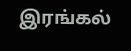இரங்கல்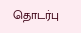தொடர்பு